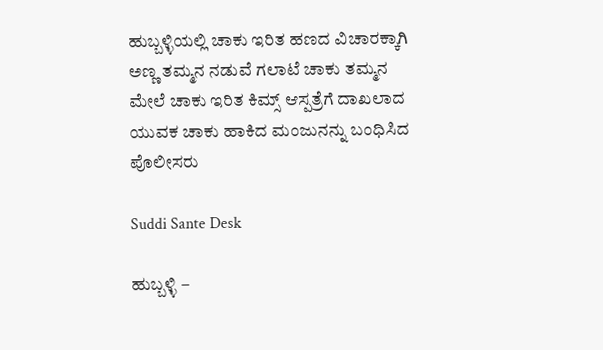ಹುಬ್ಬಳ್ಳಿಯಲ್ಲಿ ಚಾಕು ಇರಿತ ಹಣದ ವಿಚಾರಕ್ಕಾಗಿ ಅಣ್ಣ ತಮ್ಮನ ನಡುವೆ ಗಲಾಟೆ ಚಾಕು ತಮ್ಮನ ಮೇಲೆ ಚಾಕು ಇರಿತ ಕಿಮ್ಸ್ ಆಸ್ಪತ್ರೆಗೆ ದಾಖಲಾದ ಯುವಕ ಚಾಕು ಹಾಕಿದ ಮಂಜುನನ್ನು ಬಂಧಿಸಿದ ಪೊಲೀಸರು

Suddi Sante Desk

ಹುಬ್ಬಳ್ಳಿ –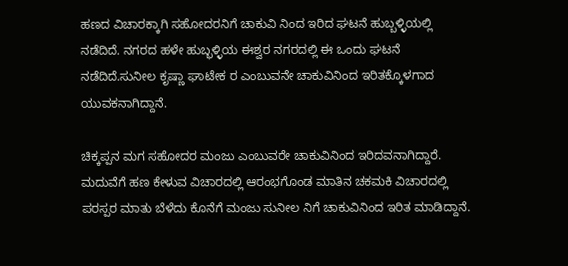ಹಣದ ವಿಚಾರಕ್ಕಾಗಿ ಸಹೋದರನಿಗೆ ಚಾಕುವಿ ನಿಂದ ಇರಿದ ಘಟನೆ ಹುಬ್ಬಳ್ಳಿಯಲ್ಲಿ ನಡೆದಿದೆ. ನಗರದ ಹಳೇ ಹುಬ್ಭಳ್ಳಿಯ ಈಶ್ವರ ನಗರದಲ್ಲಿ ಈ ಒಂದು ಘಟನೆ ನಡೆದಿದೆ.ಸುನೀಲ ಕೃಷ್ಣಾ ಘಾಟೇಕ ರ ಎಂಬುವನೇ ಚಾಕುವಿನಿಂದ ಇರಿತಕ್ಕೊಳಗಾದ ಯುವಕನಾಗಿದ್ದಾನೆ.

ಚಿಕ್ಕಪ್ಪನ ಮಗ ಸಹೋದರ ಮಂಜು ಎಂಬುವರೇ ಚಾಕುವಿನಿಂದ ಇರಿದವನಾಗಿದ್ದಾರೆ. ಮದುವೆಗೆ ಹಣ ಕೇಳುವ ವಿಚಾರದಲ್ಲಿ ಆರಂಭಗೊಂಡ ಮಾತಿನ ಚಕಮಕಿ ವಿಚಾರದಲ್ಲಿ ಪರಸ್ಪರ ಮಾತು ಬೆಳೆದು ಕೊನೆಗೆ ಮಂಜು ಸುನೀಲ ನಿಗೆ ಚಾಕುವಿನಿಂದ ಇರಿತ ಮಾಡಿದ್ದಾನೆ.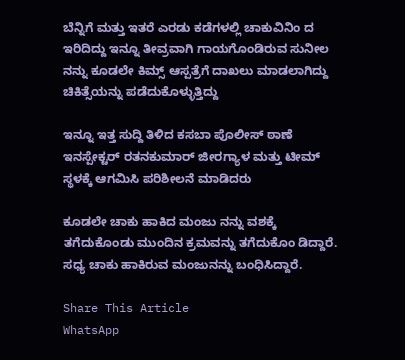ಬೆನ್ನಿಗೆ ಮತ್ತು ಇತರೆ ಎರಡು ಕಡೆಗಳಲ್ಲಿ ಚಾಕುವಿನಿಂ ದ ಇರಿದಿದ್ದು ಇನ್ನೂ ತೀವ್ರವಾಗಿ ಗಾಯಗೊಂಡಿರುವ ಸುನೀಲ ನನ್ನು ಕೂಡಲೇ ಕಿಮ್ಸ್ ಆಸ್ಪತ್ರೆಗೆ ದಾಖಲು ಮಾಡಲಾಗಿದ್ದು ಚಿಕಿತ್ಸೆಯನ್ನು ಪಡೆದುಕೊಳ್ಳುತ್ತಿದ್ದು

ಇನ್ನೂ ಇತ್ತ ಸುದ್ದಿ ತಿಳಿದ ಕಸಬಾ ಪೊಲೀಸ್ ಠಾಣೆ ಇನಸ್ಪೇಕ್ಟರ್ ರತನಕುಮಾರ್ ಜೀರಗ್ಯಾಳ ಮತ್ತು ಟೀಮ್ ಸ್ಥಳಕ್ಕೆ ಆಗಮಿಸಿ ಪರಿಶೀಲನೆ ಮಾಡಿದರು

ಕೂಡಲೇ ಚಾಕು ಹಾಕಿದ ಮಂಜು ನನ್ನು ವಶಕ್ಕೆ ತಗೆದುಕೊಂಡು ಮುಂದಿನ ಕ್ರಮವನ್ನು ತಗೆದುಕೊಂ ಡಿದ್ದಾರೆ. ಸಧ್ಯ ಚಾಕು ಹಾಕಿರುವ ಮಂಜುನನ್ನು ಬಂಧಿಸಿದ್ದಾರೆ.

Share This Article
WhatsApp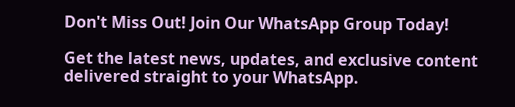Don't Miss Out! Join Our WhatsApp Group Today!

Get the latest news, updates, and exclusive content delivered straight to your WhatsApp.